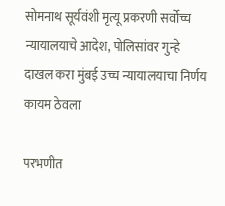सोमनाथ सूर्यवंशी मृत्यू प्रकरणी सर्वोच्च न्यायालयाचे आदेश, पोलिसांवर गुन्हे दाखल करा मुंबई उच्च न्यायालयाचा निर्णय कायम ठेवला

परभणीत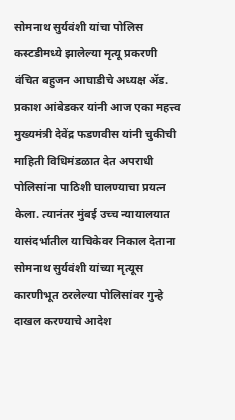सोमनाथ सुर्यवंशी यांचा पोलिस कस्टडीमध्ये झालेल्या मृत्यू प्रकरणी वंचित बहुजन आघाडीचे अध्यक्ष ॲड. प्रकाश आंबेडकर यांनी आज एका महत्त्व मुख्यमंत्री देवेंद्र फडणवीस यांनी चुकीची माहिती विधिमंडळात देत अपराधी पोलिसांना पाठिशी घालण्याचा प्रयत्न केला. त्यानंतर मुंबई उच्च न्यायालयात यासंदर्भातील याचिकेवर निकाल देताना सोमनाथ सुर्यवंशी यांच्या मृत्यूस कारणीभूत ठरलेल्या पोलिसांवर गुन्हे दाखल करण्याचे आदेश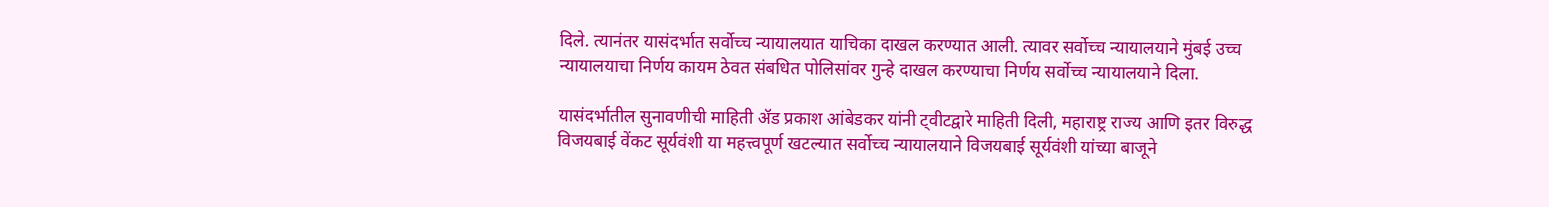दिले. त्यानंतर यासंदर्भात सर्वोच्च न्यायालयात याचिका दाखल करण्यात आली. त्यावर सर्वोच्च न्यायालयाने मुंबई उच्च न्यायालयाचा निर्णय कायम ठेवत संबधित पोलिसांवर गुन्हे दाखल करण्याचा निर्णय सर्वोच्च न्यायालयाने दिला.

यासंदर्भातील सुनावणीची माहिती ॲड प्रकाश आंबेडकर यांनी ट्वीटद्वारे माहिती दिली, महाराष्ट्र राज्य आणि इतर विरुद्ध विजयबाई वेंकट सूर्यवंशी या महत्त्वपूर्ण खटल्यात सर्वोच्च न्यायालयाने विजयबाई सूर्यवंशी यांच्या बाजूने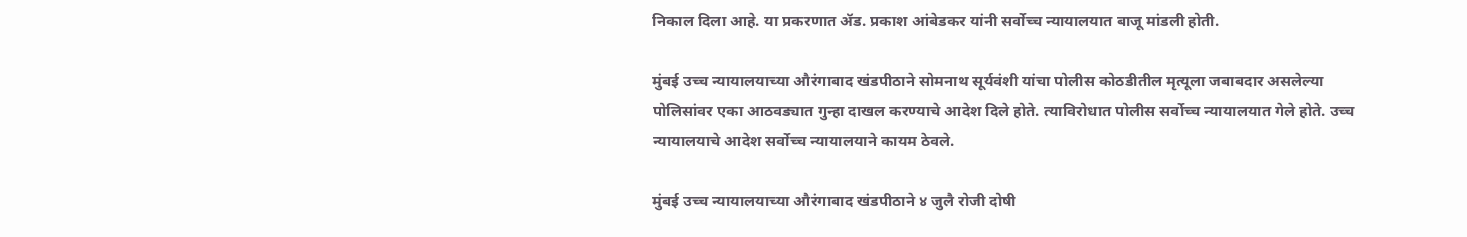निकाल दिला आहे. या प्रकरणात ॲड. प्रकाश आंबेडकर यांनी सर्वोच्च न्यायालयात बाजू मांडली होती.

मुंबई उच्च न्यायालयाच्या औरंगाबाद खंडपीठाने सोमनाथ सूर्यवंशी यांचा पोलीस कोठडीतील मृत्यूला जबाबदार असलेल्या पोलिसांवर एका आठवड्यात गुन्हा दाखल करण्याचे आदेश दिले होते. त्याविरोधात पोलीस सर्वोच्च न्यायालयात गेले होते. उच्च न्यायालयाचे आदेश सर्वोच्च न्यायालयाने कायम ठेवले.

मुंबई उच्च न्यायालयाच्या औरंगाबाद खंडपीठाने ४ जुलै रोजी दोषी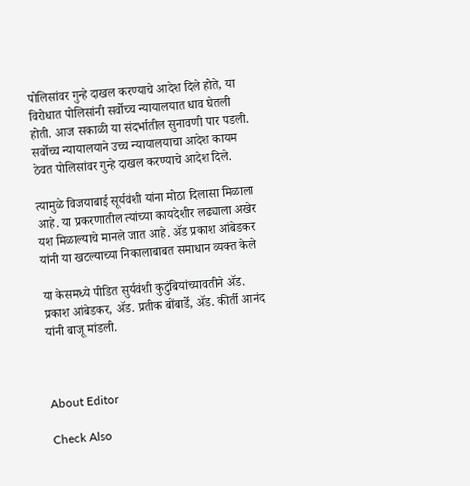पोलिसांवर गुन्हे दाखल करण्याचे आदेश दिले होते, या विरोधात पोलिसांनी सर्वोच्च न्यायालयात धाव घेतली होती. आज सकाळी या संदर्भातील सुनावणी पार पडली. सर्वोच्च न्यायालयाने उच्च न्यायालयाचा आदेश कायम ठेवत पोलिसांवर गुन्हे दाखल करण्याचे आदेश दिले.

त्यामुळे विजयाबाई सूर्यवंशी यांना मोठा दिलासा मिळाला आहे. या प्रकरणातील त्यांच्या कायदेशीर लढ्याला अखेर यश मिळाल्याचे मानले जात आहे. ॲड प्रकाश आंबेडकर यांनी या खटल्याच्या निकालाबाबत समाधान व्यक्त केले

या केसमध्ये पीडित सुर्यवंशी कुटुंबियांच्यावतीने ॲड. प्रकाश आंबेडकर, ॲड. प्रतीक बोंबार्डे, ॲड. कीर्ती आनंद यांनी बाजू मांडली.



About Editor

Check Also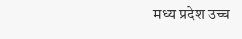मध्य प्रदेश उच्च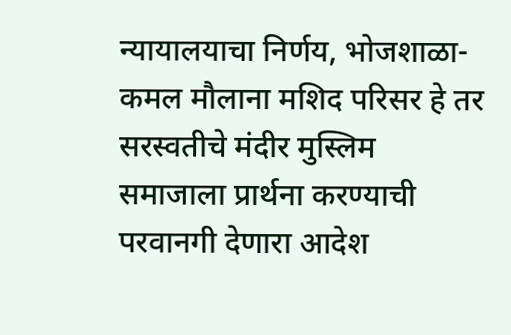न्यायालयाचा निर्णय, भोजशाळा-कमल मौलाना मशिद परिसर हे तर सरस्वतीचे मंदीर मुस्लिम समाजाला प्रार्थना करण्याची परवानगी देणारा आदेश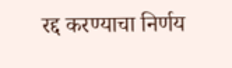रद्द करण्याचा निर्णय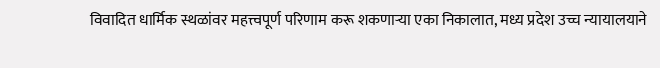विवादित धार्मिक स्थळांवर महत्त्वपूर्ण परिणाम करू शकणाऱ्या एका निकालात, मध्य प्रदेश उच्च न्यायालयाने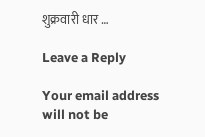शुक्रवारी धार …

Leave a Reply

Your email address will not be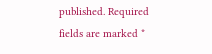published. Required fields are marked *